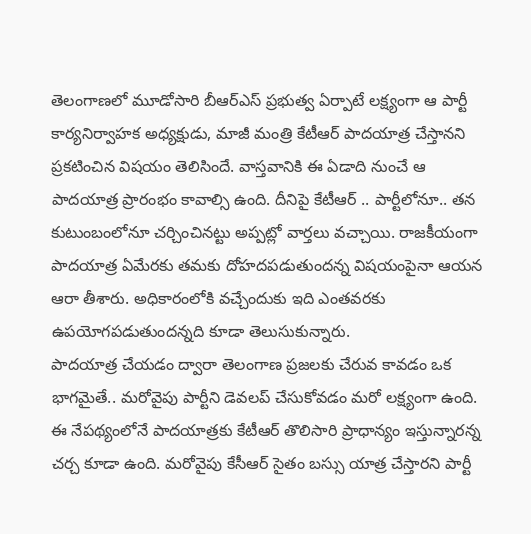తెలంగాణలో మూడోసారి బీఆర్ఎస్ ప్రభుత్వ ఏర్పాటే లక్ష్యంగా ఆ పార్టీ కార్యనిర్వాహక అధ్యక్షుడు, మాజీ మంత్రి కేటీఆర్ పాదయాత్ర చేస్తానని ప్రకటించిన విషయం తెలిసిందే. వాస్తవానికి ఈ ఏడాది నుంచే ఆ పాదయాత్ర ప్రారంభం కావాల్సి ఉంది. దీనిపై కేటీఆర్ .. పార్టీలోనూ.. తన కుటుంబంలోనూ చర్చించినట్టు అప్పట్లో వార్తలు వచ్చాయి. రాజకీయంగా పాదయాత్ర ఏమేరకు తమకు దోహదపడుతుందన్న విషయంపైనా ఆయన ఆరా తీశారు. అధికారంలోకి వచ్చేందుకు ఇది ఎంతవరకు ఉపయోగపడుతుందన్నది కూడా తెలుసుకున్నారు.
పాదయాత్ర చేయడం ద్వారా తెలంగాణ ప్రజలకు చేరువ కావడం ఒక భాగమైతే.. మరోవైపు పార్టీని డెవలప్ చేసుకోవడం మరో లక్ష్యంగా ఉంది. ఈ నేపథ్యంలోనే పాదయాత్రకు కేటీఆర్ తొలిసారి ప్రాధాన్యం ఇస్తున్నారన్న చర్చ కూడా ఉంది. మరోవైపు కేసీఆర్ సైతం బస్సు యాత్ర చేస్తారని పార్టీ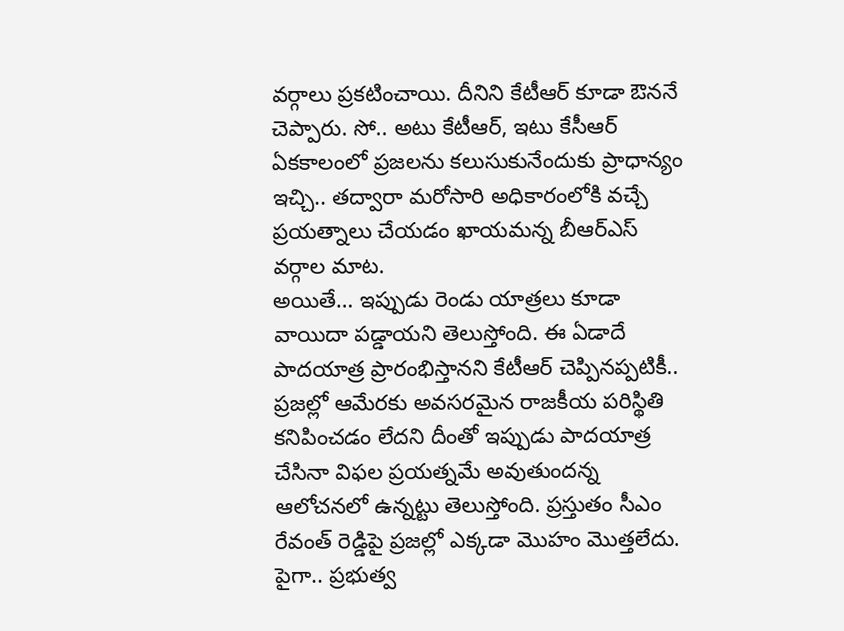వర్గాలు ప్రకటించాయి. దీనిని కేటీఆర్ కూడా ఔననే చెప్పారు. సో.. అటు కేటీఆర్, ఇటు కేసీఆర్ ఏకకాలంలో ప్రజలను కలుసుకునేందుకు ప్రాధాన్యం ఇచ్చి.. తద్వారా మరోసారి అధికారంలోకి వచ్చే ప్రయత్నాలు చేయడం ఖాయమన్న బీఆర్ఎస్ వర్గాల మాట.
అయితే… ఇప్పుడు రెండు యాత్రలు కూడా వాయిదా పడ్డాయని తెలుస్తోంది. ఈ ఏడాదే పాదయాత్ర ప్రారంభిస్తానని కేటీఆర్ చెప్పినప్పటికీ.. ప్రజల్లో ఆమేరకు అవసరమైన రాజకీయ పరిస్థితి కనిపించడం లేదని దీంతో ఇప్పుడు పాదయాత్ర చేసినా విఫల ప్రయత్నమే అవుతుందన్న ఆలోచనలో ఉన్నట్టు తెలుస్తోంది. ప్రస్తుతం సీఎం రేవంత్ రెడ్డిపై ప్రజల్లో ఎక్కడా మొహం మొత్తలేదు. పైగా.. ప్రభుత్వ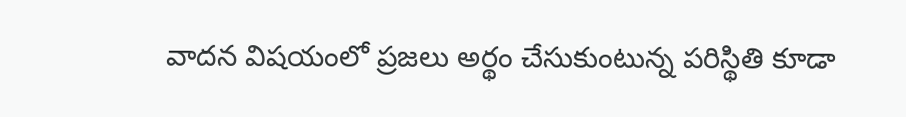వాదన విషయంలో ప్రజలు అర్థం చేసుకుంటున్న పరిస్థితి కూడా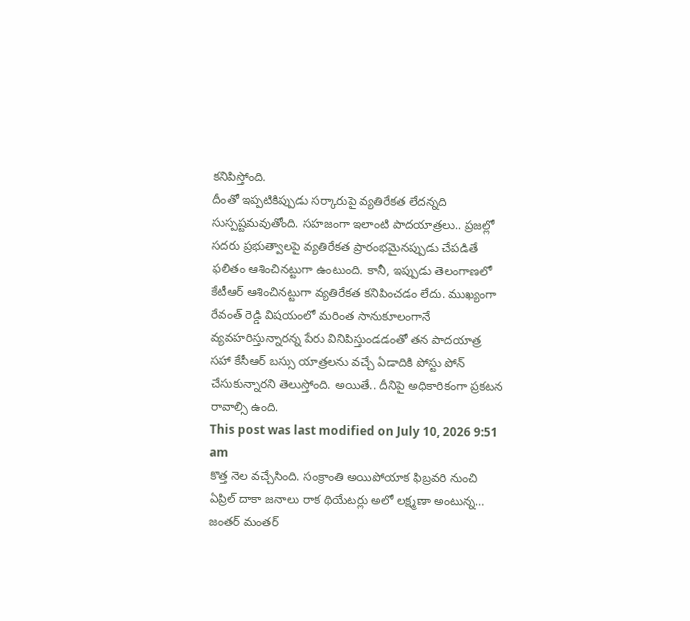కనిపిస్తోంది.
దీంతో ఇప్పటికిప్పుడు సర్కారుపై వ్యతిరేకత లేదన్నది సుస్పష్టమవుతోంది. సహజంగా ఇలాంటి పాదయాత్రలు.. ప్రజల్లో సదరు ప్రభుత్వాలపై వ్యతిరేకత ప్రారంభమైనప్పుడు చేపడితే ఫలితం ఆశించినట్టుగా ఉంటుంది. కానీ, ఇప్పుడు తెలంగాణలో కేటీఆర్ ఆశించినట్టుగా వ్యతిరేకత కనిపించడం లేదు. ముఖ్యంగా రేవంత్ రెడ్డి విషయంలో మరింత సానుకూలంగానే వ్యవహరిస్తున్నారన్న పేరు వినిపిస్తుండడంతో తన పాదయాత్ర సహా కేసీఆర్ బస్సు యాత్రలను వచ్చే ఏడాదికి పోస్టు పోన్ చేసుకున్నారని తెలుస్తోంది. అయితే.. దీనిపై అధికారికంగా ప్రకటన రావాల్సి ఉంది.
This post was last modified on July 10, 2026 9:51 am
కొత్త నెల వచ్చేసింది. సంక్రాంతి అయిపోయాక ఫిబ్రవరి నుంచి ఏప్రిల్ దాకా జనాలు రాక థియేటర్లు అలో లక్ష్మణా అంటున్న…
జంతర్ మంతర్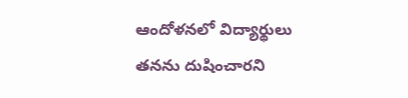ఆందోళనలో విద్యార్థులు తనను దుషించారని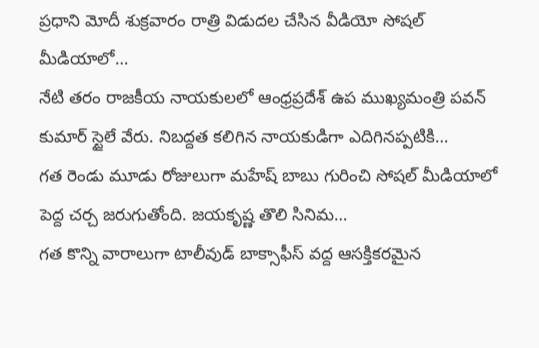ప్రధాని మోదీ శుక్రవారం రాత్రి విడుదల చేసిన వీడియో సోషల్ మీడియాలో…
నేటి తరం రాజకీయ నాయకులలో ఆంధ్రప్రదేశ్ ఉప ముఖ్యమంత్రి పవన్ కుమార్ స్టైలే వేరు. నిబద్దత కలిగిన నాయకుడిగా ఎదిగినప్పటికి…
గత రెండు మూడు రోజులుగా మహేష్ బాబు గురించి సోషల్ మీడియాలో పెద్ద చర్చ జరుగుతోంది. జయకృష్ణ తొలి సినిమ…
గత కొన్ని వారాలుగా టాలీవుడ్ బాక్సాఫీస్ వద్ద ఆసక్తికరమైన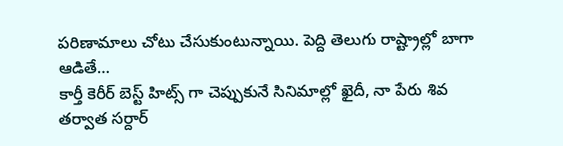పరిణామాలు చోటు చేసుకుంటున్నాయి. పెద్ది తెలుగు రాష్ట్రాల్లో బాగా ఆడితే…
కార్తీ కెరీర్ బెస్ట్ హిట్స్ గా చెప్పుకునే సినిమాల్లో ఖైదీ, నా పేరు శివ తర్వాత సర్దార్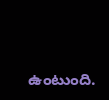ఉంటుంది.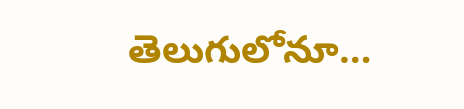తెలుగులోనూ…